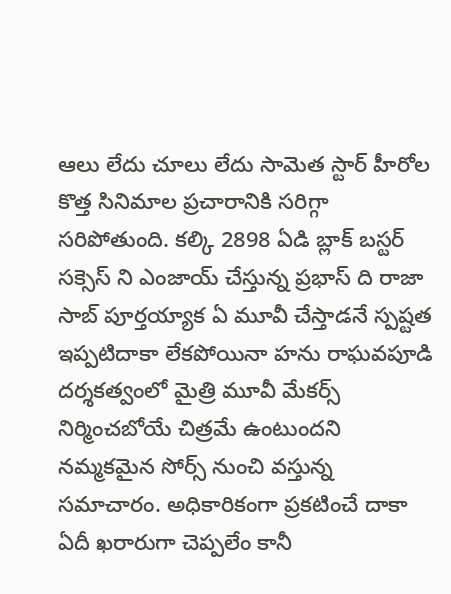ఆలు లేదు చూలు లేదు సామెత స్టార్ హీరోల కొత్త సినిమాల ప్రచారానికి సరిగ్గా సరిపోతుంది. కల్కి 2898 ఏడి బ్లాక్ బస్టర్ సక్సెస్ ని ఎంజాయ్ చేస్తున్న ప్రభాస్ ది రాజా సాబ్ పూర్తయ్యాక ఏ మూవీ చేస్తాడనే స్పష్టత ఇప్పటిదాకా లేకపోయినా హను రాఘవపూడి దర్శకత్వంలో మైత్రి మూవీ మేకర్స్ నిర్మించబోయే చిత్రమే ఉంటుందని నమ్మకమైన సోర్స్ నుంచి వస్తున్న సమాచారం. అధికారికంగా ప్రకటించే దాకా ఏదీ ఖరారుగా చెప్పలేం కానీ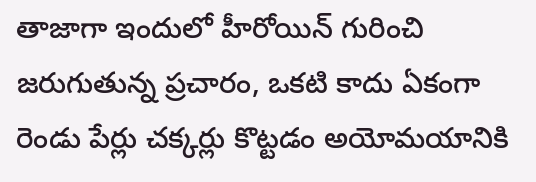తాజాగా ఇందులో హీరోయిన్ గురించి జరుగుతున్న ప్రచారం, ఒకటి కాదు ఏకంగా రెండు పేర్లు చక్కర్లు కొట్టడం అయోమయానికి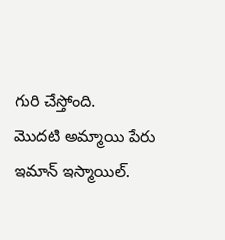గురి చేస్తోంది.
మొదటి అమ్మాయి పేరు ఇమాన్ ఇస్మాయిల్.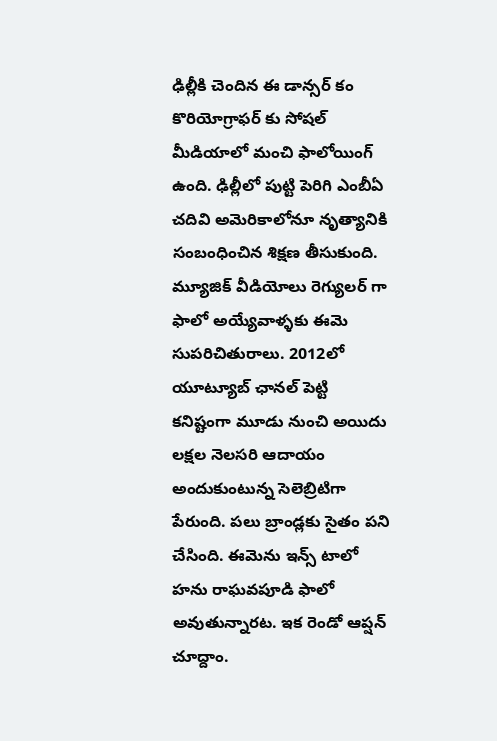ఢిల్లీకి చెందిన ఈ డాన్సర్ కం కొరియోగ్రాఫర్ కు సోషల్ మీడియాలో మంచి ఫాలోయింగ్ ఉంది. ఢిల్లీలో పుట్టి పెరిగి ఎంబీఏ చదివి అమెరికాలోనూ నృత్యానికి సంబంధించిన శిక్షణ తీసుకుంది. మ్యూజిక్ వీడియోలు రెగ్యులర్ గా ఫాలో అయ్యేవాళ్ళకు ఈమె సుపరిచితురాలు. 2012లో యూట్యూబ్ ఛానల్ పెట్టి కనిష్టంగా మూడు నుంచి అయిదు లక్షల నెలసరి ఆదాయం అందుకుంటున్న సెలెబ్రిటిగా పేరుంది. పలు బ్రాండ్లకు సైతం పని చేసింది. ఈమెను ఇన్స్ టాలో హను రాఘవపూడి ఫాలో అవుతున్నారట. ఇక రెండో ఆప్షన్ చూద్దాం.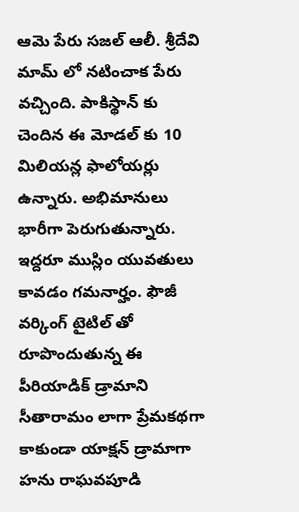ఆమె పేరు సజల్ ఆలీ. శ్రీదేవి మామ్ లో నటించాక పేరు వచ్చింది. పాకిస్థాన్ కు చెందిన ఈ మోడల్ కు 10 మిలియన్ల ఫాలోయర్లు ఉన్నారు. అభిమానులు భారీగా పెరుగుతున్నారు. ఇద్దరూ ముస్లిం యువతులు కావడం గమనార్హం. ఫౌజీ వర్కింగ్ టైటిల్ తో రూపొందుతున్న ఈ పీరియాడిక్ డ్రామాని సీతారామం లాగా ప్రేమకథగా కాకుండా యాక్షన్ డ్రామాగా హను రాఘవపూడి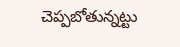చెప్పబోతున్నట్టు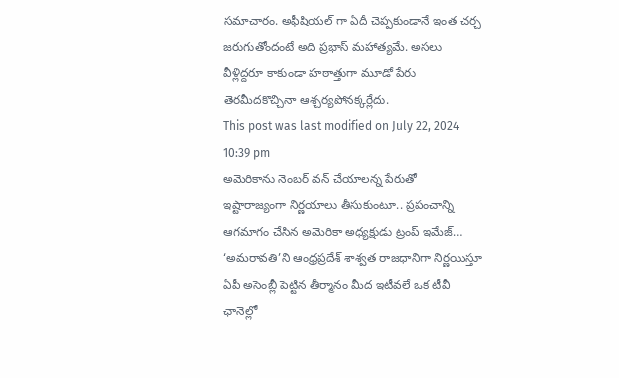సమాచారం. అఫీషియల్ గా ఏదీ చెప్పకుండానే ఇంత చర్చ జరుగుతోందంటే అది ప్రభాస్ మహాత్యమే. అసలు వీళ్లిద్దరూ కాకుండా హఠాత్తుగా మూడో పేరు తెరమీదకొచ్చినా ఆశ్చర్యపోనక్కర్లేదు.
This post was last modified on July 22, 2024 10:39 pm
అమెరికాను నెంబర్ వన్ చేయాలన్న పేరుతో ఇష్టారాజ్యంగా నిర్ణయాలు తీసుకుంటూ.. ప్రపంచాన్ని ఆగమాగం చేసిన అమెరికా అధ్యక్షుడు ట్రంప్ ఇమేజ్…
‘అమరావతి’ని ఆంధ్రప్రదేశ్ శాశ్వత రాజధానిగా నిర్ణయిస్తూ ఏపీ అసెంబ్లీ పెట్టిన తీర్మానం మీద ఇటీవలే ఒక టీవీ ఛానెల్లో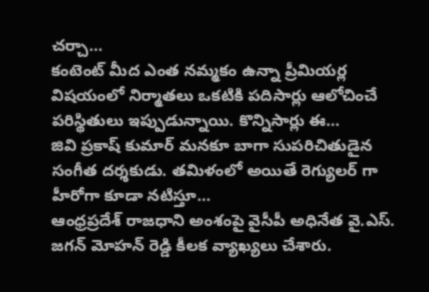చర్చా…
కంటెంట్ మీద ఎంత నమ్మకం ఉన్నా ప్రీమియర్ల విషయంలో నిర్మాతలు ఒకటికి పదిసార్లు ఆలోచించే పరిస్థితులు ఇప్పుడున్నాయి. కొన్నిసార్లు ఈ…
జివి ప్రకాష్ కుమార్ మనకూ బాగా సుపరిచితుడైన సంగీత దర్శకుడు. తమిళంలో అయితే రెగ్యులర్ గా హీరోగా కూడా నటిస్తూ…
ఆంధ్రప్రదేశ్ రాజధాని అంశంపై వైసీపీ అధినేత వై.ఎస్. జగన్ మోహన్ రెడ్డి కీలక వ్యాఖ్యలు చేశారు.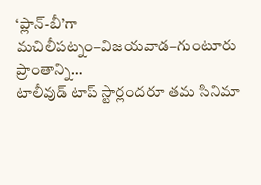‘ప్లాన్-బీ’గా మచిలీపట్నం–విజయవాడ–గుంటూరు ప్రాంతాన్ని…
టాలీవుడ్ టాప్ స్టార్లందరూ తమ సినిమా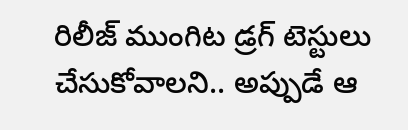రిలీజ్ ముంగిట డ్రగ్ టెస్టులు చేసుకోవాలని.. అప్పుడే ఆ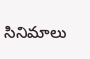సినిమాలు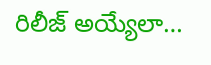రిలీజ్ అయ్యేలా…